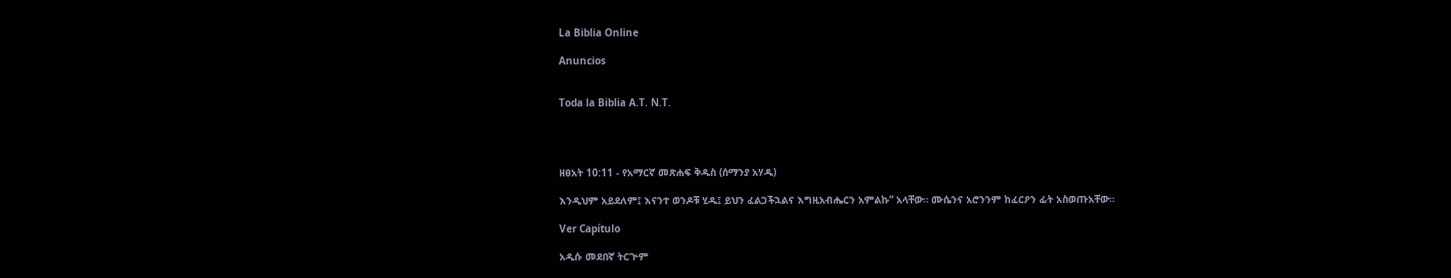La Biblia Online

Anuncios


Toda la Biblia A.T. N.T.




ዘፀአት 10:11 - የአማርኛ መጽሐፍ ቅዱስ (ሰማንያ አሃዱ)

እንዲህም አይደለም፤ እናንተ ወንዶቹ ሂዱ፤ ይህን ፈልጋችኋልና እግዚአብሔርን አምልኩ” አላቸው። ሙሴንና አሮንንም ከፈርዖን ፊት አስወጡአቸው።

Ver Capítulo

አዲሱ መደበኛ ትርጒም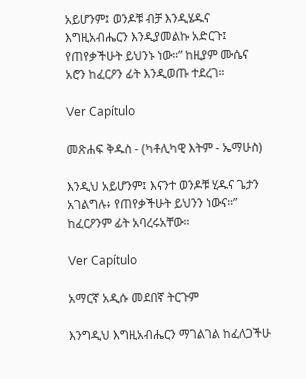አይሆንም፤ ወንዶቹ ብቻ እንዲሄዱና እግዚአብሔርን እንዲያመልኩ አድርጉ፤ የጠየቃችሁት ይህንኑ ነው።” ከዚያም ሙሴና አሮን ከፈርዖን ፊት እንዲወጡ ተደረገ።

Ver Capítulo

መጽሐፍ ቅዱስ - (ካቶሊካዊ እትም - ኤማሁስ)

እንዲህ አይሆንም፤ እናንተ ወንዶቹ ሂዱና ጌታን አገልግሉ፥ የጠየቃችሁት ይህንን ነውና።” ከፈርዖንም ፊት አባረሩአቸው።

Ver Capítulo

አማርኛ አዲሱ መደበኛ ትርጉም

እንግዲህ እግዚአብሔርን ማገልገል ከፈለጋችሁ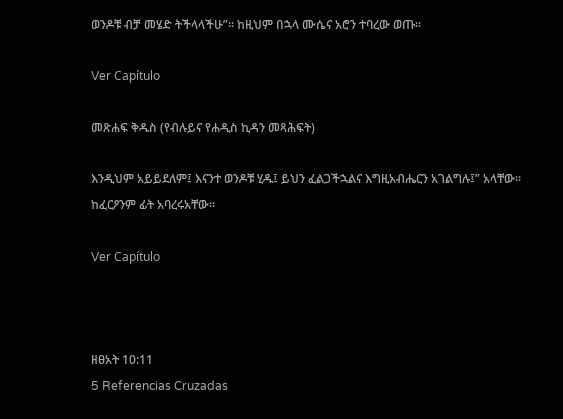ወንዶቹ ብቻ መሄድ ትችላላችሁ”። ከዚህም በኋላ ሙሴና አሮን ተባረው ወጡ።

Ver Capítulo

መጽሐፍ ቅዱስ (የብሉይና የሐዲስ ኪዳን መጻሕፍት)

እንዲህም አይይደለም፤ እናንተ ወንዶቹ ሂዱ፤ ይህን ፈልጋችኋልና እግዚአብሔርን አገልግሉ፤” አላቸው። ከፈርዖንም ፊት አባረሩአቸው።

Ver Capítulo



ዘፀአት 10:11
5 Referencias Cruzadas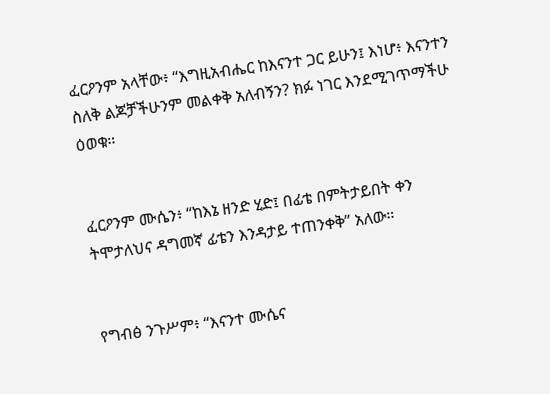ፈርዖንም አላቸው፥ “እግዚአብሔር ከእናንተ ጋር ይሁን፤ እነሆ፥ እናንተን ስለቅ ልጆቻችሁንም መልቀቅ አለብኝን? ክፉ ነገር እንደሚገጥማችሁ ዕወቁ።


ፈርዖንም ሙሴን፥ “ከእኔ ዘንድ ሂድ፤ በፊቴ በምትታይበት ቀን ትሞታለህና ዳግመኛ ፊቴን እንዳታይ ተጠንቀቅ” አለው።


የግብፅ ንጉሥም፥ “እናንተ ሙሴና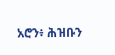አሮን፥ ሕዝቡን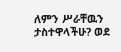ለምን ሥራቸዉን ታስተዋላችሁ? ወደ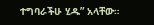ተግባራችሁ ሂዱ” አላቸው።